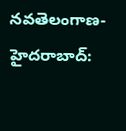నవతెలంగాణ-హైదరాబాద్: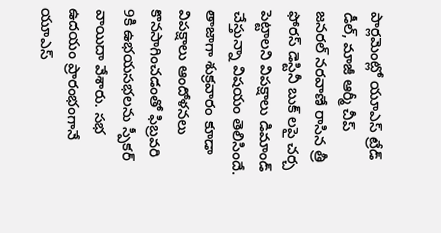పార్లమెంట్లో యూఎస్ ట్రేడ్ డీల్, మాజీ ఆర్మీ చీప్ జనరల్ నరవాణే రాసిన త్రీ ఫోరస్ డెస్టినీ బుక్ లపై చర్చ పెట్టాలని విపక్షాలు డిమాండ్ చేస్తున్నా విషయం తెలిసిందే. తాజాగా శుక్రవారం కూడా విపక్షాలు ఆందోళనలు కొనసాగించడంతో ఫిబ్రవరి 9కి ఉభయసభలను స్పీకర్ వాయిదా వేశారు. సభ ఉదయం ప్రారంభంగానే యూఎస్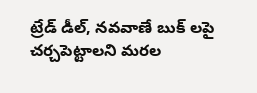ట్రేడ్ డీల్, నవవాణే బుక్ లపై చర్చపెట్టాలని మరల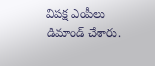విపక్ష ఎంపీలు డిమాండ్ చేశారు.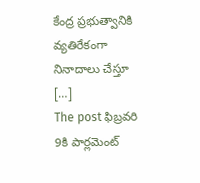కేంద్ర ప్రభుత్వానికి వ్యతిరేకంగా నినాదాలు చేస్తూ […]
The post ఫిబ్రవరి 9కి పార్లమెంట్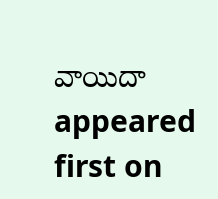వాయిదా appeared first on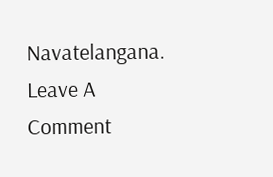Navatelangana.
Leave A Comment